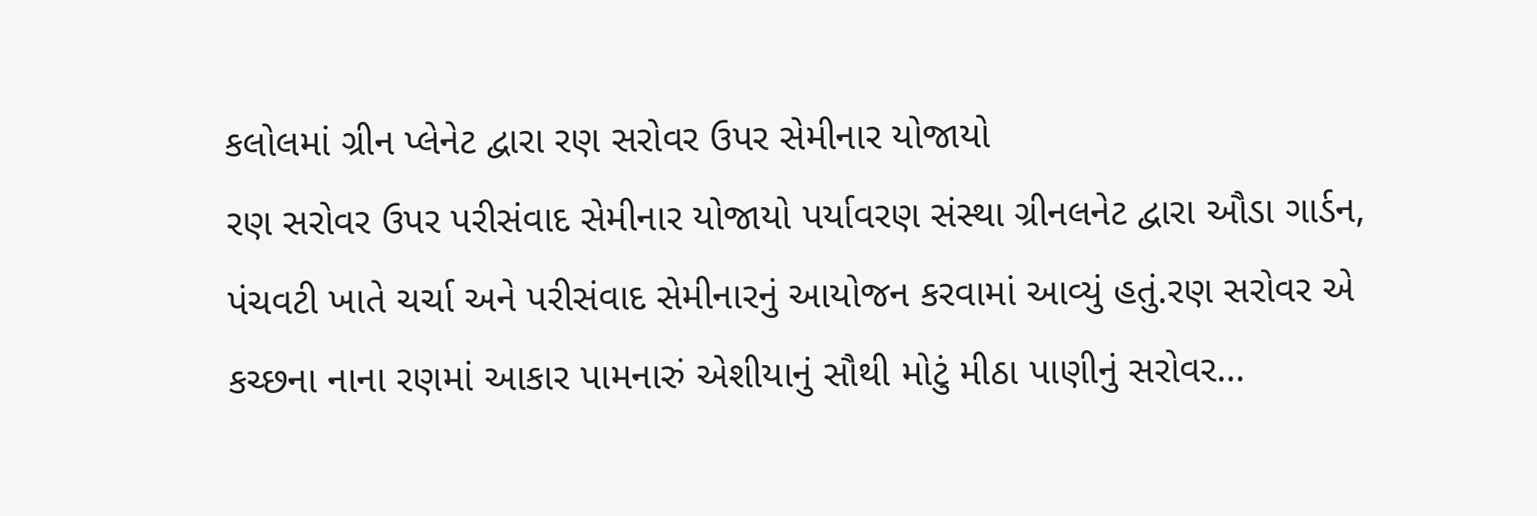કલોલમાં ગ્રીન પ્લેનેટ દ્વારા રણ સરોવર ઉપર સેમીનાર યોજાયો
રણ સરોવર ઉપર પરીસંવાદ સેમીનાર યોજાયો પર્યાવરણ સંસ્થા ગ્રીનલનેટ દ્વારા ઔડા ગાર્ડન, પંચવટી ખાતે ચર્ચા અને પરીસંવાદ સેમીનારનું આયોજન કરવામાં આવ્યું હતું.રણ સરોવર એ કચ્છના નાના રણમાં આકાર પામનારું એશીયાનું સૌથી મોટું મીઠા પાણીનું સરોવર…